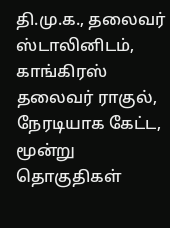தி.மு.க., தலைவர் ஸ்டாலினிடம், காங்கிரஸ் தலைவர் ராகுல், நேரடியாக கேட்ட, மூன்று தொகுதிகள்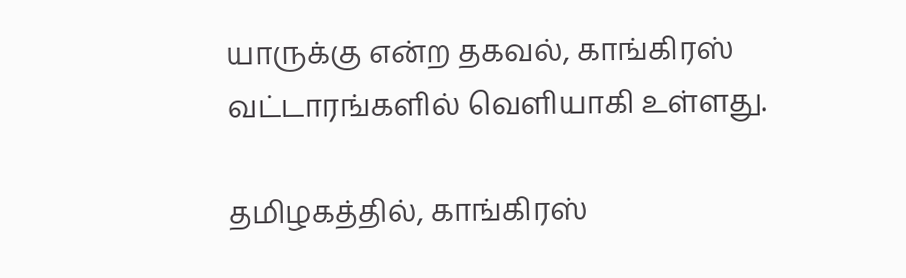யாருக்கு என்ற தகவல், காங்கிரஸ் வட்டாரங்களில் வெளியாகி உள்ளது.

தமிழகத்தில், காங்கிரஸ்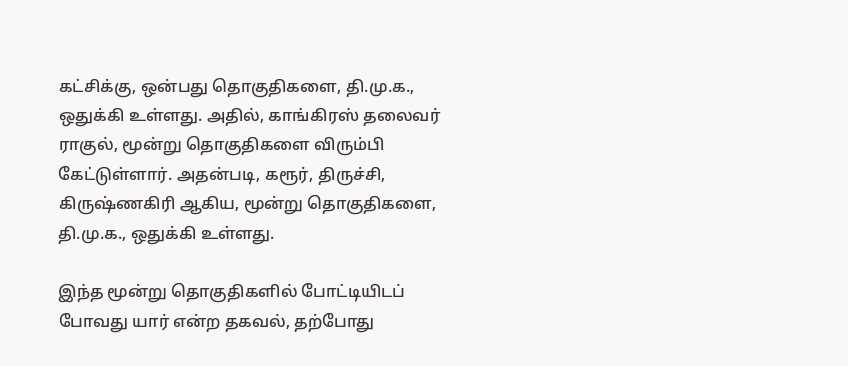கட்சிக்கு, ஒன்பது தொகுதிகளை, தி.மு.க., ஒதுக்கி உள்ளது. அதில், காங்கிரஸ் தலைவர் ராகுல், மூன்று தொகுதிகளை விரும்பி கேட்டுள்ளார். அதன்படி, கரூர், திருச்சி, கிருஷ்ணகிரி ஆகிய, மூன்று தொகுதிகளை, தி.மு.க., ஒதுக்கி உள்ளது.

இந்த மூன்று தொகுதிகளில் போட்டியிடப் போவது யார் என்ற தகவல், தற்போது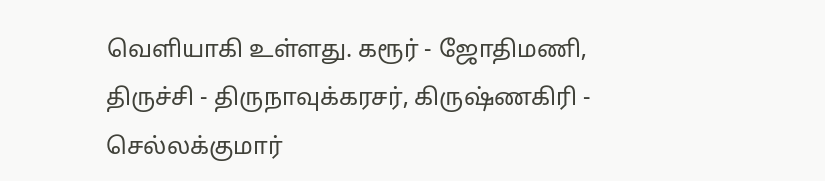வெளியாகி உள்ளது. கரூர் - ஜோதிமணி, திருச்சி - திருநாவுக்கரசர், கிருஷ்ணகிரி - செல்லக்குமார்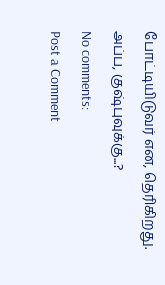போட்டியிடுவர் என, தெரிகிறது. அப்ப, குஷ்புவுக்கு...?
No comments:
Post a Comment